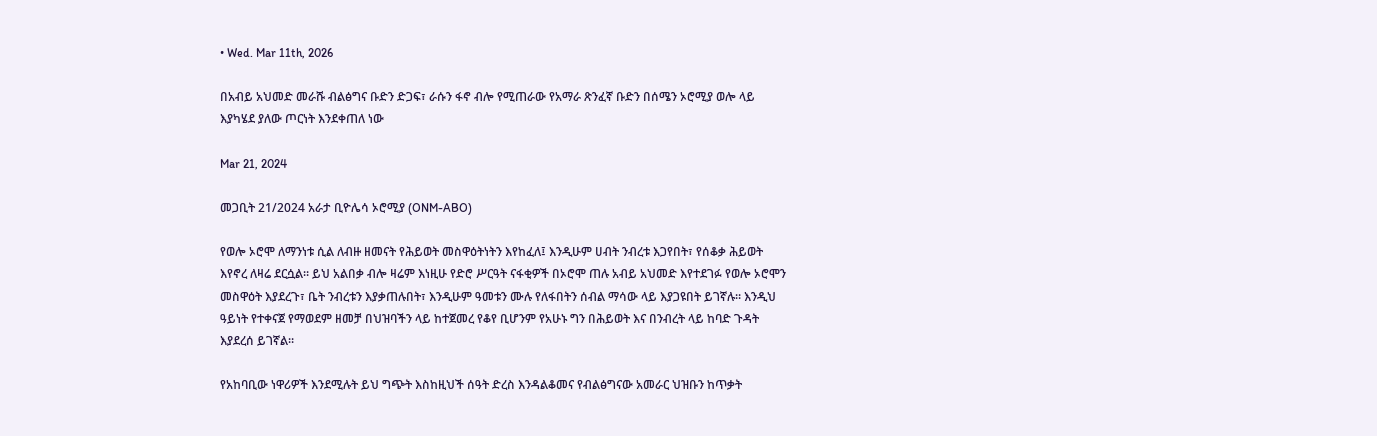• Wed. Mar 11th, 2026

በአብይ አህመድ መራሹ ብልፅግና ቡድን ድጋፍ፣ ራሱን ፋኖ ብሎ የሚጠራው የአማራ ጽንፈኛ ቡድን በሰሜን ኦሮሚያ ወሎ ላይ እያካሄደ ያለው ጦርነት እንደቀጠለ ነው

Mar 21, 2024

መጋቢት 21/2024 አራታ ቢዮሌሳ ኦሮሚያ (ONM-ABO)

የወሎ ኦሮሞ ለማንነቱ ሲል ለብዙ ዘመናት የሕይወት መስዋዕትነትን እየከፈለ፤ እንዲሁም ሀብት ንብረቱ እጋየበት፣ የሰቆቃ ሕይወት እየኖረ ለዛሬ ደርሷል። ይህ አልበቃ ብሎ ዛሬም እነዚሁ የድሮ ሥርዓት ናፋቂዎች በኦሮሞ ጠሉ አብይ አህመድ እየተደገፉ የወሎ ኦሮሞን መስዋዕት እያደረጉ፣ ቤት ንብረቱን እያቃጠሉበት፣ እንዲሁም ዓመቱን ሙሉ የለፋበትን ሰብል ማሳው ላይ እያጋዩበት ይገኛሉ። እንዲህ ዓይነት የተቀናጀ የማወደም ዘመቻ በህዝባችን ላይ ከተጀመረ የቆየ ቢሆንም የአሁኑ ግን በሕይወት እና በንብረት ላይ ከባድ ጉዳት እያደረሰ ይገኛል።

የአከባቢው ነዋሪዎች እንደሚሉት ይህ ግጭት እስከዚህች ሰዓት ድረስ እንዳልቆመና የብልፅግናው አመራር ህዝቡን ከጥቃት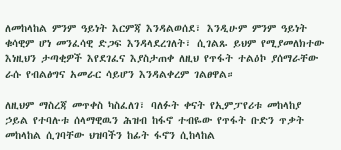ለመከላከል ምንም ዓይነት እርምጃ እንዳልወሰደ፣ እንዲሁም ምንም ዓይነት ቁሳዊም ሆነ መንፈሳዊ ድጋፍ እንዳላደረገለት፣ ሲገልጹ ይህም የሚያመለክተው እነዚህን ታጣቂዎች እየደገፈና እያስታጠቀ ለዚህ የጥፋት ተልዕኮ ያሰማራቸው ራሱ የብልፅግና አመራር ሳይሆን እንዳልቀረም ገልፀዋል።

ለዚህም ማስረጃ መጥቀስ ካስፈለገ፣ ባለፉት ቀናት የኢምፓየሪቱ መከላከያ ኃይል የተባሉቱ ሰላማዊዉን ሕዝብ ከፋኖ ተብዬው የጥፋት ቡድን ጥቃት መከላከል ሲገባቸው ህዝባችን ከፊት ፋኖን ሲከላከል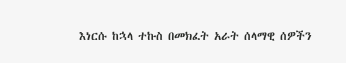እነርሱ ከኋላ ተኩስ በመክፈት አራት ሰላማዊ ሰዎችን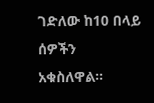ገድለው ከ10 በላይ ሰዎችን አቁስለዋል።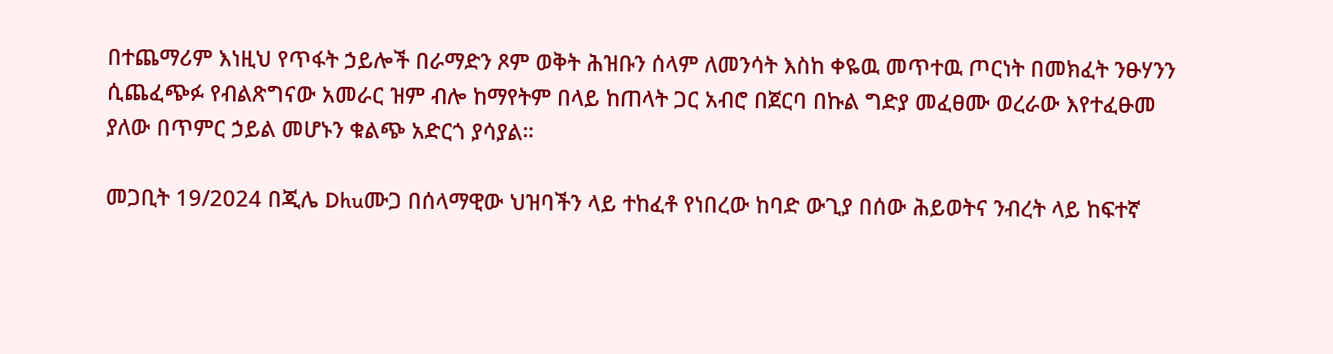በተጨማሪም እነዚህ የጥፋት ኃይሎች በራማድን ጾም ወቅት ሕዝቡን ሰላም ለመንሳት እስከ ቀዬዉ መጥተዉ ጦርነት በመክፈት ንፁሃንን ሲጨፈጭፉ የብልጽግናው አመራር ዝም ብሎ ከማየትም በላይ ከጠላት ጋር አብሮ በጀርባ በኩል ግድያ መፈፀሙ ወረራው እየተፈፁመ ያለው በጥምር ኃይል መሆኑን ቁልጭ አድርጎ ያሳያል።

መጋቢት 19/2024 በጂሌ Dhuሙጋ በሰላማዊው ህዝባችን ላይ ተከፈቶ የነበረው ከባድ ውጊያ በሰው ሕይወትና ንብረት ላይ ከፍተኛ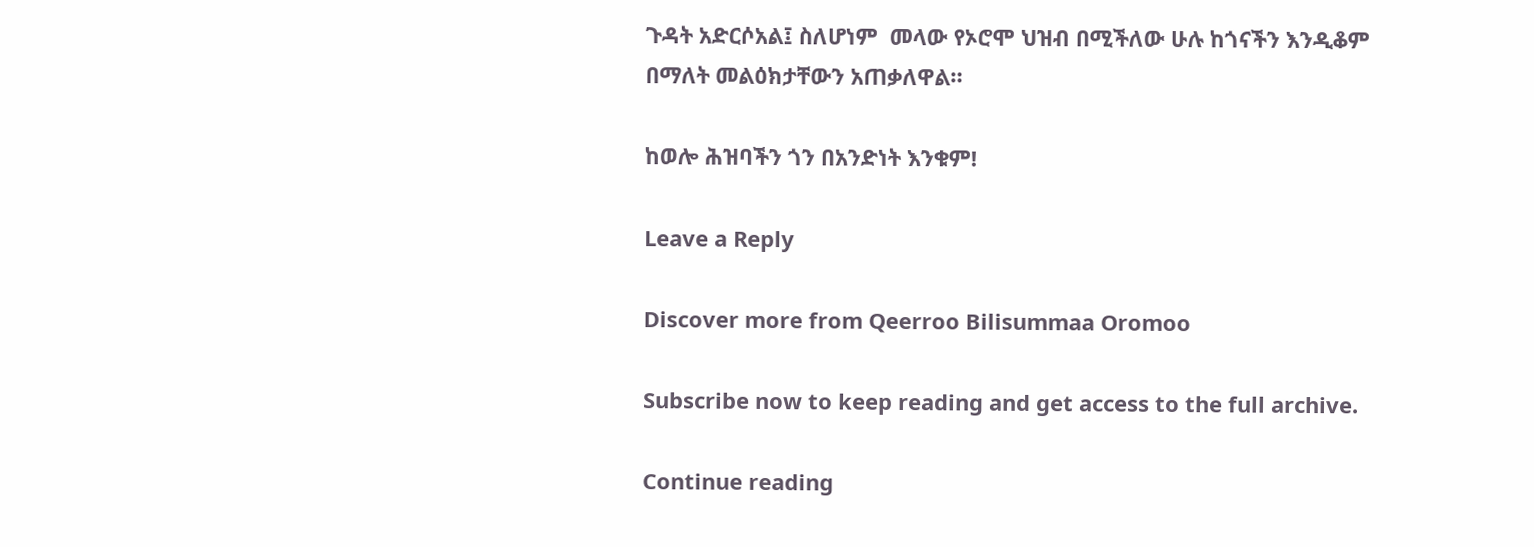ጉዳት አድርሶአል፤ ስለሆነም  መላው የኦሮሞ ህዝብ በሚችለው ሁሉ ከጎናችን እንዲቆም በማለት መልዕክታቸውን አጠቃለዋል።

ከወሎ ሕዝባችን ጎን በአንድነት እንቁም!

Leave a Reply

Discover more from Qeerroo Bilisummaa Oromoo

Subscribe now to keep reading and get access to the full archive.

Continue reading